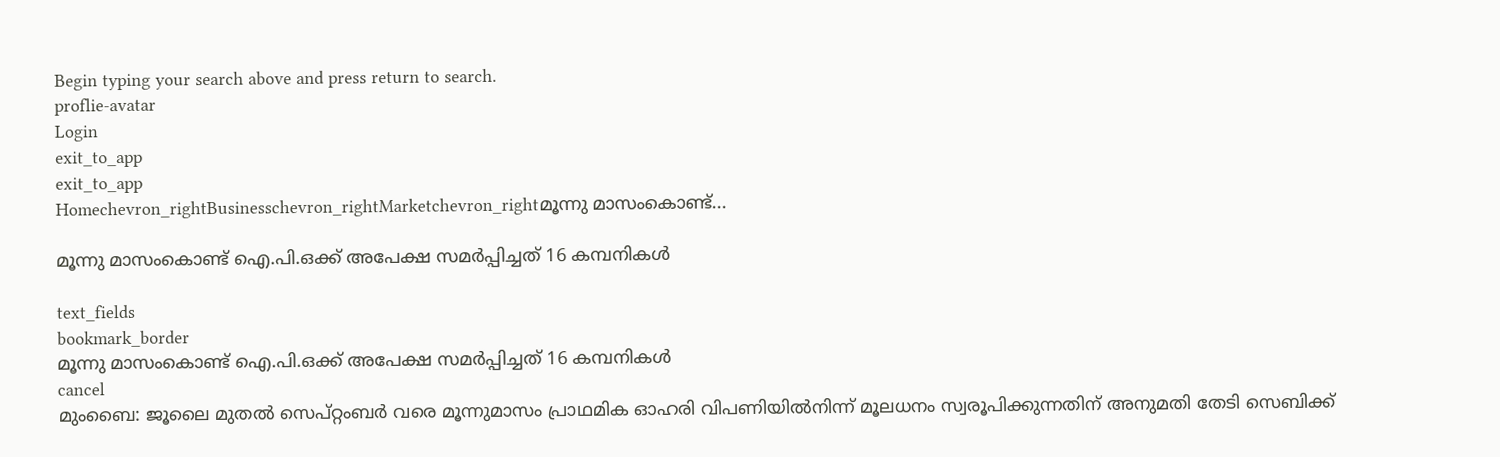Begin typing your search above and press return to search.
proflie-avatar
Login
exit_to_app
exit_to_app
Homechevron_rightBusinesschevron_rightMarketchevron_rightമൂന്നു മാസംകൊണ്ട്...

മൂന്നു മാസംകൊണ്ട് ഐ.പി.ഒക്ക് അപേക്ഷ സമര്‍പ്പിച്ചത് 16 കമ്പനികള്‍

text_fields
bookmark_border
മൂന്നു മാസംകൊണ്ട് ഐ.പി.ഒക്ക് അപേക്ഷ സമര്‍പ്പിച്ചത് 16 കമ്പനികള്‍
cancel
മുംബൈ: ജൂലൈ മുതല്‍ സെപ്റ്റംബര്‍ വരെ മൂന്നുമാസം പ്രാഥമിക ഓഹരി വിപണിയില്‍നിന്ന് മൂലധനം സ്വരൂപിക്കുന്നതിന് അനുമതി തേടി സെബിക്ക്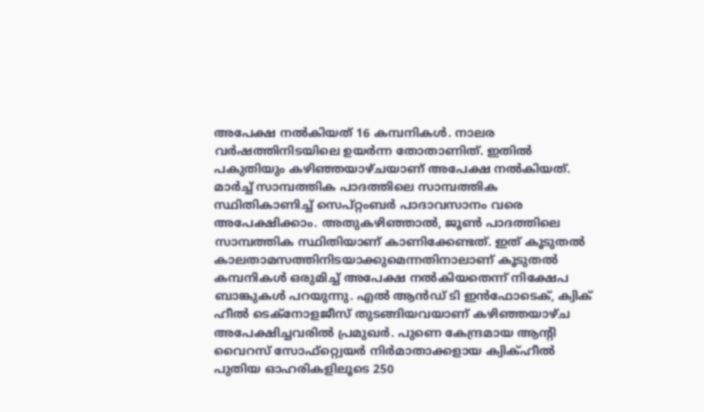അപേക്ഷ നല്‍കിയത് 16 കമ്പനികള്‍. നാലര വര്‍ഷത്തിനിടയിലെ ഉയര്‍ന്ന തോതാണിത്. ഇതില്‍ പകുതിയും കഴിഞ്ഞയാഴ്ചയാണ് അപേക്ഷ നല്‍കിയത്. മാര്‍ച്ച് സാമ്പത്തിക പാദത്തിലെ സാമ്പത്തിക സ്ഥിതികാണിച്ച് സെപ്റ്റംബര്‍ പാദാവസാനം വരെ അപേക്ഷിക്കാം. അതുകഴിഞ്ഞാല്‍, ജൂണ്‍ പാദത്തിലെ സാമ്പത്തിക സ്ഥിതിയാണ് കാണിക്കേണ്ടത്. ഇത് കൂടുതല്‍ കാലതാമസത്തിനിടയാക്കുമെന്നതിനാലാണ് കൂടുതല്‍ കമ്പനികള്‍ ഒരുമിച്ച് അപേക്ഷ നല്‍കിയതെന്ന് നിക്ഷേപ ബാങ്കുകള്‍ പറയുന്നു. എല്‍ ആന്‍ഡ് ടി ഇന്‍ഫോടെക്, ക്വിക് ഹീല്‍ ടെക്നോളജീസ് തുടങ്ങിയവയാണ് കഴിഞ്ഞയാഴ്ച അപേക്ഷിച്ചവരില്‍ പ്രമുഖര്‍. പുണെ കേന്ദ്രമായ ആന്‍റി വൈറസ് സോഫ്റ്റ്വെയര്‍ നിര്‍മാതാക്കളായ ക്വിക്ഹീല്‍ പുതിയ ഓഹരികളിലൂടെ 250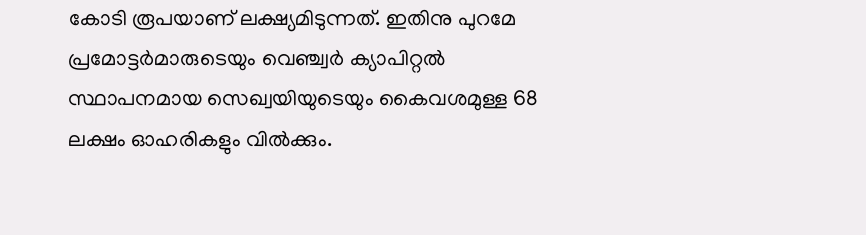കോടി രൂപയാണ് ലക്ഷ്യമിടുന്നത്. ഇതിനു പുറമേ പ്രമോട്ടര്‍മാരുടെയും വെഞ്ച്വര്‍ ക്യാപിറ്റല്‍ സ്ഥാപനമായ സെഖ്വയിയുടെയും കൈവശമുള്ള 68 ലക്ഷം ഓഹരികളും വില്‍ക്കും.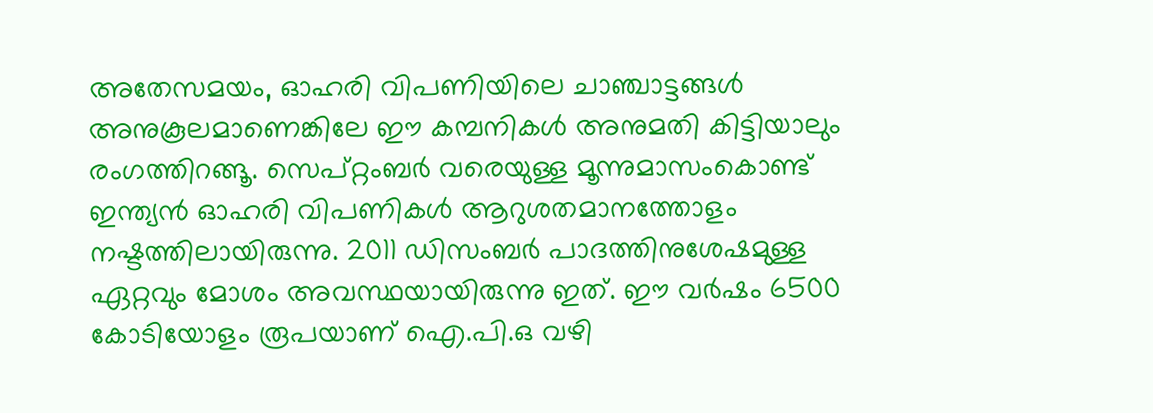അതേസമയം, ഓഹരി വിപണിയിലെ ചാഞ്ചാട്ടങ്ങള്‍ അനുകൂലമാണെങ്കിലേ ഈ കമ്പനികള്‍ അനുമതി കിട്ടിയാലും രംഗത്തിറങ്ങൂ. സെപ്റ്റംബര്‍ വരെയുള്ള മൂന്നുമാസംകൊണ്ട് ഇന്ത്യന്‍ ഓഹരി വിപണികള്‍ ആറുശതമാനത്തോളം നഷ്ടത്തിലായിരുന്നു. 2011 ഡിസംബര്‍ പാദത്തിനുശേഷമുള്ള ഏറ്റവും മോശം അവസ്ഥയായിരുന്നു ഇത്. ഈ വര്‍ഷം 6500 കോടിയോളം രൂപയാണ് ഐ.പി.ഒ വഴി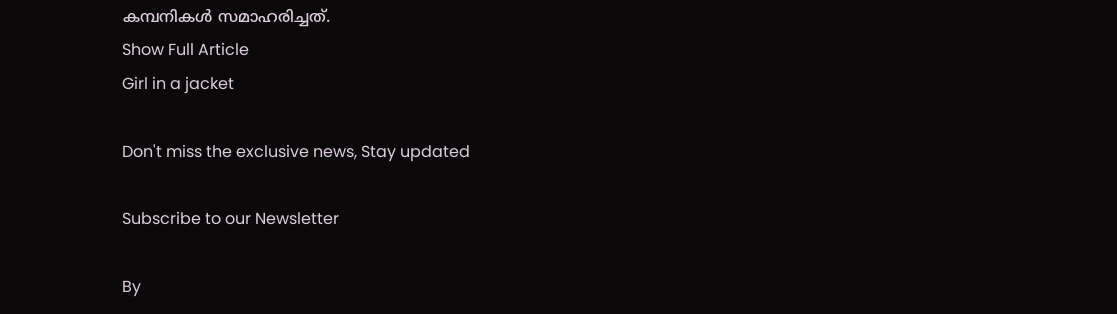കമ്പനികള്‍ സമാഹരിച്ചത്.
Show Full Article
Girl in a jacket

Don't miss the exclusive news, Stay updated

Subscribe to our Newsletter

By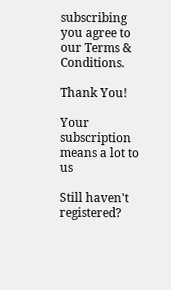subscribing you agree to our Terms & Conditions.

Thank You!

Your subscription means a lot to us

Still haven't registered?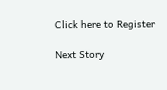Click here to Register

Next Story